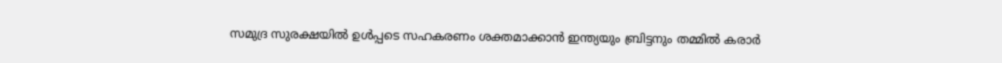സമുദ്ര സുരക്ഷയിൽ ഉൾപ്പടെ സഹകരണം ശക്തമാക്കാൻ ഇന്ത്യയും ബ്രിട്ടനും തമ്മിൽ കരാർ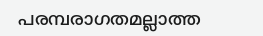പരമ്പരാഗതമല്ലാത്ത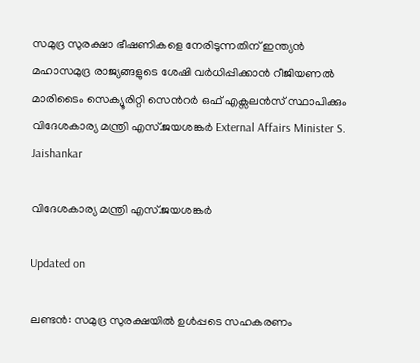സമുദ്ര സുരക്ഷാ ഭീഷണികളെ നേരിടുന്നതിന് ഇന്ത്യൻ മഹാസമുദ്ര രാജ്യങ്ങളുടെ ശേഷി വർധിപ്പിക്കാൻ റീജിയണൽ മാരിടൈം സെക്യൂരിറ്റി സെന്‍റർ ഒഫ് എക്സലൻസ് സ്ഥാപിക്കും
വിദേശകാര്യ മന്ത്രി എസ്.ജയശങ്കർ External Affairs Minister S. Jaishankar

വിദേശകാര്യ മന്ത്രി എസ്.ജയശങ്കർ

Updated on

ലണ്ടൻ: സമുദ്ര സുരക്ഷയിൽ ഉൾപ്പടെ സഹകരണം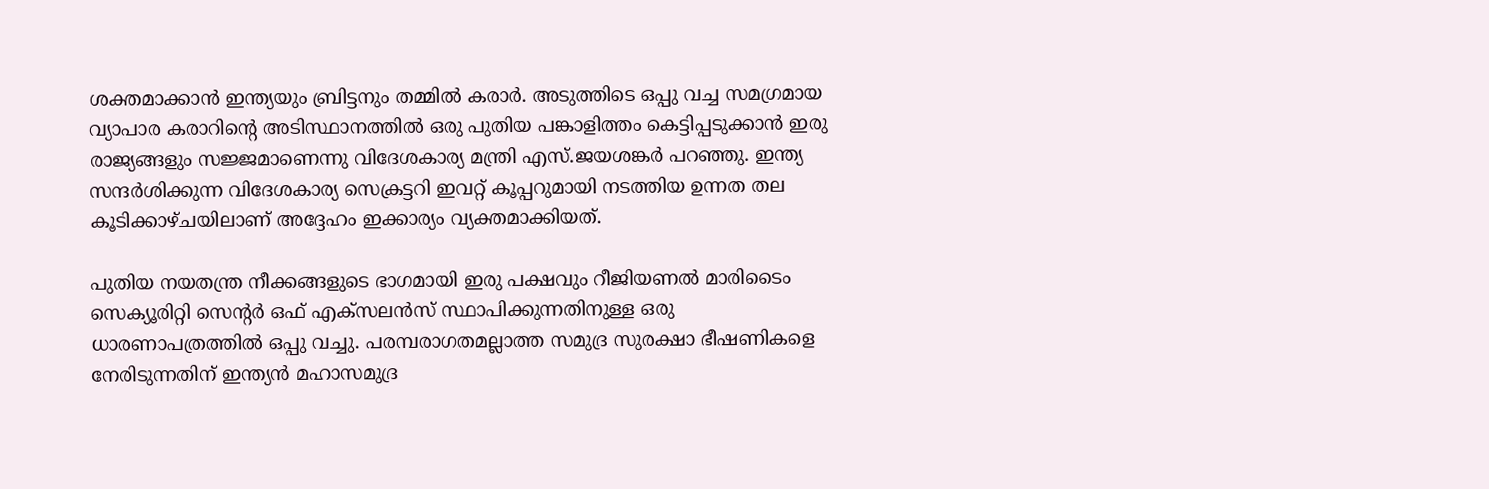ശക്തമാക്കാൻ ഇന്ത്യയും ബ്രിട്ടനും തമ്മിൽ കരാർ. അടുത്തിടെ ഒപ്പു വച്ച സമഗ്രമായ വ്യാപാര കരാറിന്‍റെ അടിസ്ഥാനത്തിൽ ഒരു പുതിയ പങ്കാളിത്തം കെട്ടിപ്പടുക്കാൻ ഇരു രാജ്യങ്ങളും സജ്ജമാണെന്നു വിദേശകാര്യ മന്ത്രി എസ്.ജയശങ്കർ പറഞ്ഞു. ഇന്ത്യ സന്ദർശിക്കുന്ന വിദേശകാര്യ സെക്രട്ടറി ഇവറ്റ് കൂപ്പറുമായി നടത്തിയ ഉന്നത തല കൂടിക്കാഴ്ചയിലാണ് അദ്ദേഹം ഇക്കാര്യം വ്യക്തമാക്കിയത്.

പുതിയ നയതന്ത്ര നീക്കങ്ങളുടെ ഭാഗമായി ഇരു പക്ഷവും റീജിയണൽ മാരിടൈം സെക്യൂരിറ്റി സെന്‍റർ ഒഫ് എക്സലൻസ് സ്ഥാപിക്കുന്നതിനുള്ള ഒരു ധാരണാപത്രത്തിൽ ഒപ്പു വച്ചു. പരമ്പരാഗതമല്ലാത്ത സമുദ്ര സുരക്ഷാ ഭീഷണികളെ നേരിടുന്നതിന് ഇന്ത്യൻ മഹാസമുദ്ര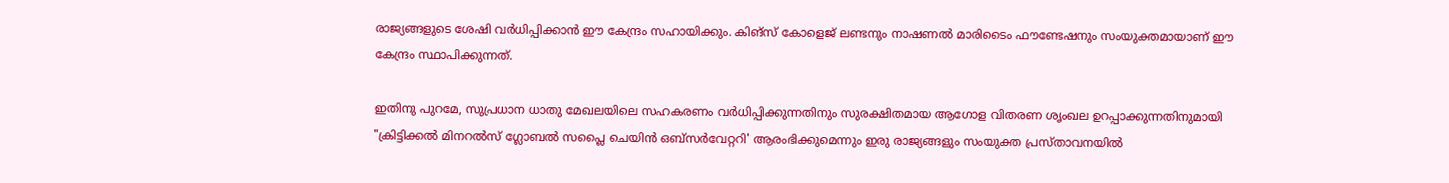രാജ്യങ്ങളുടെ ശേഷി വർധിപ്പിക്കാൻ ഈ കേന്ദ്രം സഹായിക്കും. കിങ്സ് കോളെജ് ലണ്ടനും നാഷണൽ മാരിടൈം ഫൗണ്ടേഷനും സംയുക്തമായാണ് ഈ കേന്ദ്രം സ്ഥാപിക്കുന്നത്.

ഇതിനു പുറമേ, സുപ്രധാന ധാതു മേഖലയിലെ സഹകരണം വർധിപ്പിക്കുന്നതിനും സുരക്ഷിതമായ ആഗോള വിതരണ ശൃംഖല ഉറപ്പാക്കുന്നതിനുമായി "ക്രിട്ടിക്കൽ മിനറൽസ് ഗ്ലോബൽ സപ്ലൈ ചെയിൻ ഒബ്സർവേറ്ററി' ആരംഭിക്കുമെന്നും ഇരു രാജ്യങ്ങളും സംയുക്ത പ്രസ്താവനയിൽ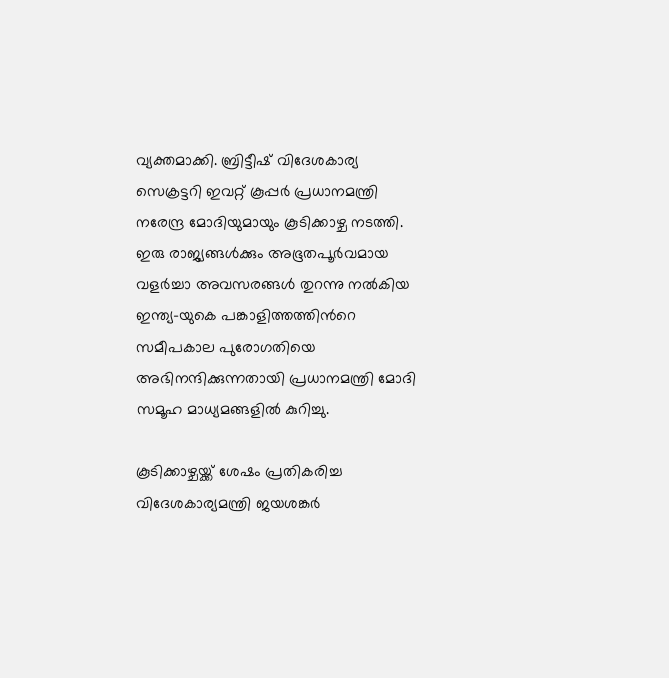വ്യക്തമാക്കി. ബ്രിട്ടീഷ് വിദേശകാര്യ സെക്രട്ടറി ഇവറ്റ് കൂപ്പർ പ്രധാനമന്ത്രി നരേന്ദ്ര മോദിയുമായും കൂടിക്കാഴ്ച നടത്തി. ഇരു രാജ്യങ്ങൾക്കും അഭൂതപൂർവമായ വളർച്ചാ അവസരങ്ങൾ തുറന്നു നൽകിയ ഇന്ത്യ-യുകെ പങ്കാളിത്തത്തിന്‍റെ സമീപകാല പുരോഗതിയെ അഭിനന്ദിക്കുന്നതായി പ്രധാനമന്ത്രി മോദി സമൂഹ മാധ്യമങ്ങളിൽ കുറിച്ചു.

കൂടിക്കാഴ്ചയ്ക്ക് ശേഷം പ്രതികരിച്ച വിദേശകാര്യമന്ത്രി ജയശങ്കർ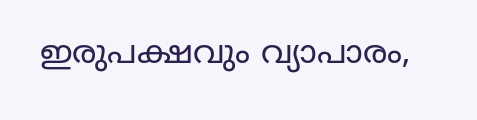ഇരുപക്ഷവും വ്യാപാരം,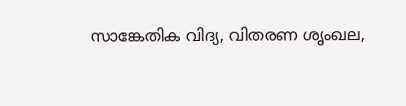സാങ്കേതിക വിദ്യ, വിതരണ ശൃംഖല,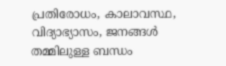പ്രതിരോധം, കാലാവസ്ഥ, വിദ്യാഭ്യാസം, ജനങ്ങൾ തമ്മിലുള്ള ബന്ധം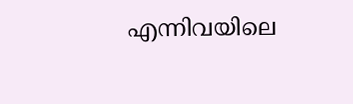എന്നിവയിലെ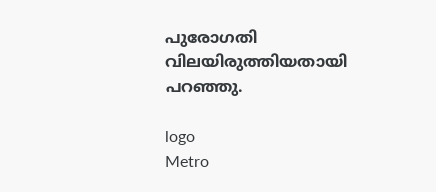പുരോഗതി വിലയിരുത്തിയതായി പറഞ്ഞു.

logo
Metro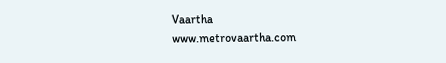Vaartha
www.metrovaartha.com